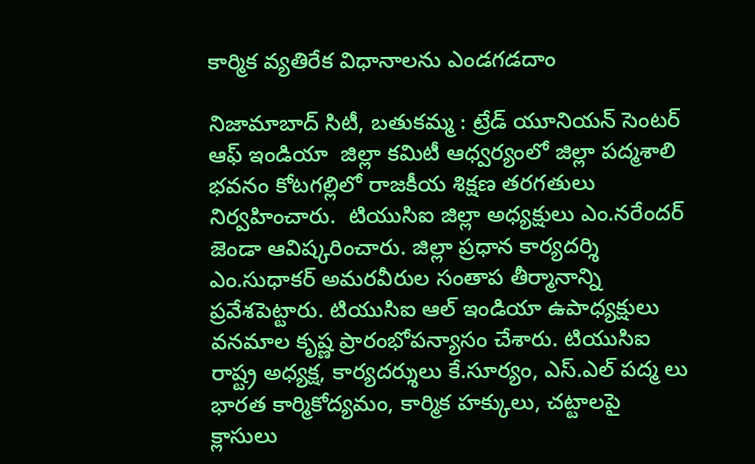కార్మిక వ్యతిరేక విధానాలను ఎండగడదాం

నిజామాబాద్ సిటీ, బతుకమ్మ : ట్రేడ్ యూనియన్ సెంటర్ ఆఫ్ ఇండియా  జిల్లా కమిటీ ఆధ్వర్యంలో జిల్లా పద్మశాలి భవనం కోటగల్లిలో రాజకీయ శిక్షణ తరగతులు నిర్వహించారు.  టియుసిఐ జిల్లా అధ్యక్షులు ఎం.నరేందర్ జెండా ఆవిష్కరించారు. జిల్లా ప్రధాన కార్యదర్శి ఎం.సుధాకర్ అమరవీరుల సంతాప తీర్మానాన్ని ప్రవేశపెట్టారు. టియుసిఐ ఆల్ ఇండియా ఉపాధ్యక్షులు  వనమాల కృష్ణ ప్రారంభోపన్యాసం చేశారు. టియుసిఐ రాష్ట్ర అధ్యక్ష, కార్యదర్శులు కే.సూర్యం, ఎస్.ఎల్ పద్మ లు భారత కార్మికోద్యమం, కార్మిక హక్కులు, చట్టాలపై క్లాసులు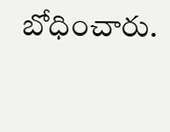బోధించారు.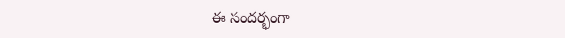ఈ సందర్భంగా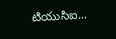టియుసిఐ...